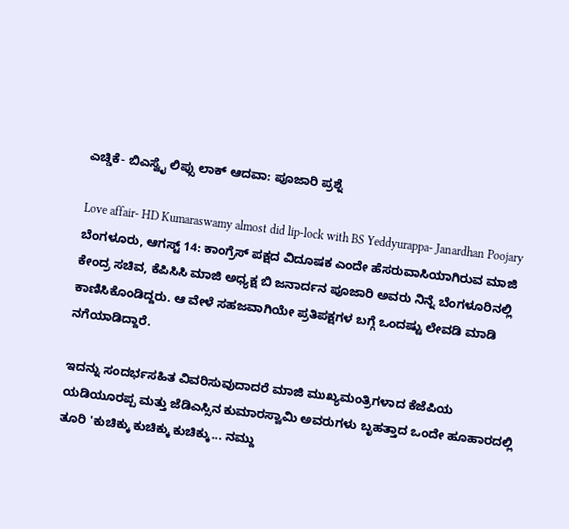ಎಚ್ಡಿಕೆ- ಬಿಎಸ್ವೈ ಲಿಪ್ಸು ಲಾಕ್ ಆದವಾ: ಪೂಜಾರಿ ಪ್ರಶ್ನೆ

Love affair- HD Kumaraswamy almost did lip-lock with BS Yeddyurappa- Janardhan Poojary
ಬೆಂಗಳೂರು, ಆಗಸ್ಟ್ 14: ಕಾಂಗ್ರೆಸ್ ಪಕ್ಷದ ವಿದೂಷಕ ಎಂದೇ ಹೆಸರುವಾಸಿಯಾಗಿರುವ ಮಾಜಿ ಕೇಂದ್ರ ಸಚಿವ, ಕೆಪಿಸಿಸಿ ಮಾಜಿ ಅಧ್ಯಕ್ಷ ಬಿ ಜನಾರ್ದನ ಪೂಜಾರಿ ಅವರು ನಿನ್ನೆ ಬೆಂಗಳೂರಿನಲ್ಲಿ ಕಾಣಿಸಿಕೊಂಡಿದ್ದರು. ಆ ವೇಳೆ ಸಹಜವಾಗಿಯೇ ಪ್ರತಿಪಕ್ಷಗಳ ಬಗ್ಗೆ ಒಂದಷ್ಟು ಲೇವಡಿ ಮಾಡಿ ನಗೆಯಾಡಿದ್ದಾರೆ.

ಇದನ್ನು ಸಂದರ್ಭಸಹಿತ ವಿವರಿಸುವುದಾದರೆ ಮಾಜಿ ಮುಖ್ಯಮಂತ್ರಿಗಳಾದ ಕೆಜೆಪಿಯ ಯಡಿಯೂರಪ್ಪ ಮತ್ತು ಜೆಡಿಎಸ್ಸಿನ ಕುಮಾರಸ್ವಾಮಿ ಅವರುಗಳು ಬೃಹತ್ತಾದ ಒಂದೇ ಹೂಹಾರದಲ್ಲಿ ತೂರಿ 'ಕುಚಿಕ್ಕು ಕುಚಿಕ್ಕು ಕುಚಿಕ್ಕು... ನಮ್ದು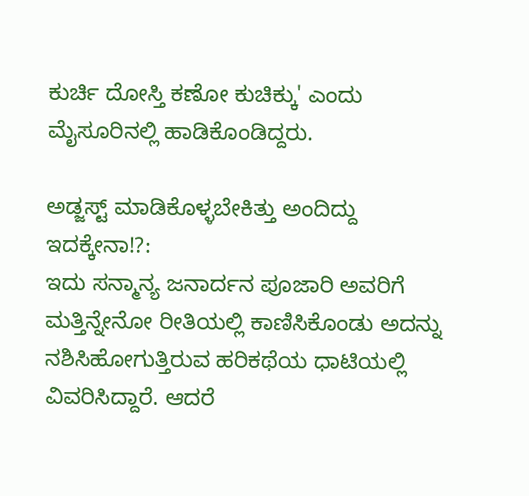ಕುರ್ಚಿ ದೋಸ್ತಿ ಕಣೋ ಕುಚಿಕ್ಕು' ಎಂದು ಮೈಸೂರಿನಲ್ಲಿ ಹಾಡಿಕೊಂಡಿದ್ದರು.

ಅಡ್ಜಸ್ಟ್ ಮಾಡಿಕೊಳ್ಳಬೇಕಿತ್ತು ಅಂದಿದ್ದು ಇದಕ್ಕೇನಾ!?:
ಇದು ಸನ್ಮಾನ್ಯ ಜನಾರ್ದನ ಪೂಜಾರಿ ಅವರಿಗೆ ಮತ್ತಿನ್ನೇನೋ ರೀತಿಯಲ್ಲಿ ಕಾಣಿಸಿಕೊಂಡು ಅದನ್ನು ನಶಿಸಿಹೋಗುತ್ತಿರುವ ಹರಿಕಥೆಯ ಧಾಟಿಯಲ್ಲಿ ವಿವರಿಸಿದ್ದಾರೆ. ಆದರೆ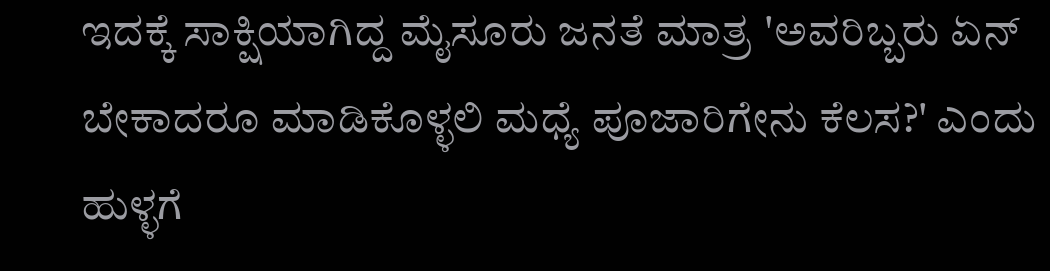ಇದಕ್ಕೆ ಸಾಕ್ಷಿಯಾಗಿದ್ದ ಮೈಸೂರು ಜನತೆ ಮಾತ್ರ 'ಅವರಿಬ್ಬರು ಏನ್ ಬೇಕಾದರೂ ಮಾಡಿಕೊಳ್ಳಲಿ ಮಧ್ಯೆ ಪೂಜಾರಿಗೇನು ಕೆಲಸ?' ಎಂದು ಹುಳ್ಳಗೆ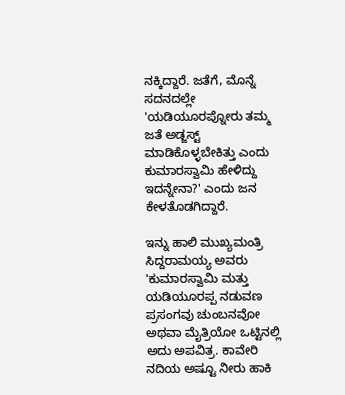ನಕ್ಕಿದ್ದಾರೆ. ಜತೆಗೆ, ಮೊನ್ನೆ ಸದನದಲ್ಲೇ 'ಯಡಿಯೂರಪ್ನೋರು ತಮ್ಮ ಜತೆ ಅಡ್ಜಸ್ಟ್ ಮಾಡಿಕೊಳ್ಳಬೇಕಿತ್ತು ಎಂದು ಕುಮಾರಸ್ವಾಮಿ ಹೇಳಿದ್ದು ಇದನ್ನೇನಾ?' ಎಂದು ಜನ ಕೇಳತೊಡಗಿದ್ದಾರೆ.

ಇನ್ನು ಹಾಲಿ ಮುಖ್ಯಮಂತ್ರಿ ಸಿದ್ದರಾಮಯ್ಯ ಅವರು 'ಕುಮಾರಸ್ವಾಮಿ ಮತ್ತು ಯಡಿಯೂರಪ್ಪ ನಡುವಣ ಪ್ರಸಂಗವು ಚುಂಬನವೋ ಅಥವಾ ಮೈತ್ರಿಯೋ ಒಟ್ಟಿನಲ್ಲಿ ಅದು ಅಪವಿತ್ರ. ಕಾವೇರಿ ನದಿಯ ಅಷ್ಟೂ ನೀರು ಹಾಕಿ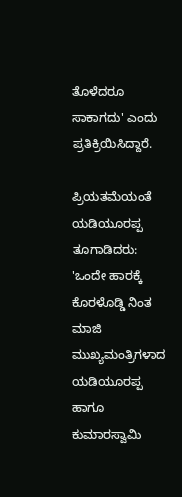ತೊಳೆದರೂ ಸಾಕಾಗದು' ಎಂದು ಪ್ರತಿಕ್ರಿಯಿಸಿದ್ದಾರೆ.

ಪ್ರಿಯತಮೆಯಂತೆ ಯಡಿಯೂರಪ್ಪ ತೂಗಾಡಿದರು:
'ಒಂದೇ ಹಾರಕ್ಕೆ ಕೊರಳೊಡ್ಡಿ ನಿಂತ ಮಾಜಿ ಮುಖ್ಯಮಂತ್ರಿಗಳಾದ ಯಡಿಯೂರಪ್ಪ ಹಾಗೂ ಕುಮಾರಸ್ವಾಮಿ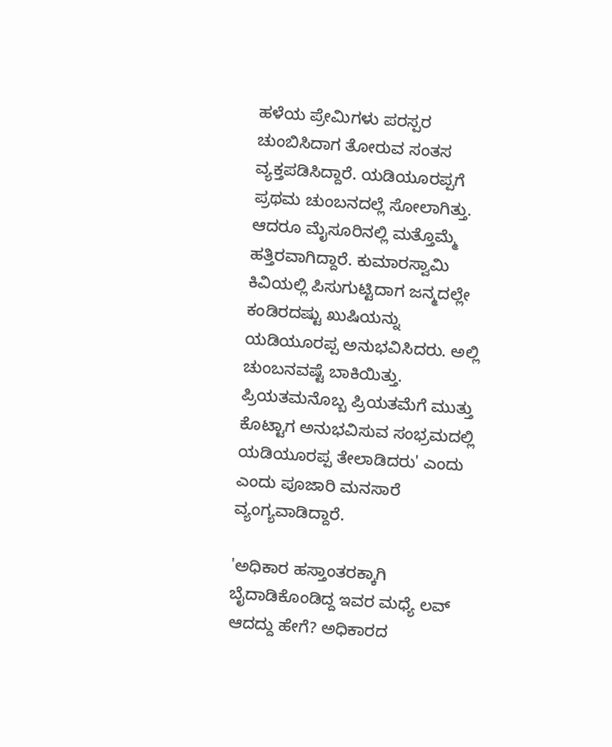ಹಳೆಯ ಪ್ರೇಮಿಗಳು ಪರಸ್ಪರ ಚುಂಬಿಸಿದಾಗ ತೋರುವ ಸಂತಸ ವ್ಯಕ್ತಪಡಿಸಿದ್ದಾರೆ. ಯಡಿಯೂರಪ್ಪಗೆ ಪ್ರಥಮ ಚುಂಬನದಲ್ಲೆ ಸೋಲಾಗಿತ್ತು. ಆದರೂ ಮೈಸೂರಿನಲ್ಲಿ ಮತ್ತೊಮ್ಮೆ ಹತ್ತಿರವಾಗಿದ್ದಾರೆ. ಕುಮಾರಸ್ವಾಮಿ ಕಿವಿಯಲ್ಲಿ ಪಿಸುಗುಟ್ಟಿದಾಗ ಜನ್ಮದಲ್ಲೇ ಕಂಡಿರದಷ್ಟು ಖುಷಿಯನ್ನು ಯಡಿಯೂರಪ್ಪ ಅನುಭವಿಸಿದರು. ಅಲ್ಲಿ ಚುಂಬನವಷ್ಟೆ ಬಾಕಿಯಿತ್ತು. ಪ್ರಿಯತಮನೊಬ್ಬ ಪ್ರಿಯತಮೆಗೆ ಮುತ್ತು ಕೊಟ್ಟಾಗ ಅನುಭವಿಸುವ ಸಂಭ್ರಮದಲ್ಲಿ ಯಡಿಯೂರಪ್ಪ ತೇಲಾಡಿದರು' ಎಂದು ಎಂದು ಪೂಜಾರಿ ಮನಸಾರೆ ವ್ಯಂಗ್ಯವಾಡಿದ್ದಾರೆ.

'ಅಧಿಕಾರ ಹಸ್ತಾಂತರಕ್ಕಾಗಿ ಬೈದಾಡಿಕೊಂಡಿದ್ದ ಇವರ ಮಧ್ಯೆ ಲವ್ ಆದದ್ದು ಹೇಗೆ? ಅಧಿಕಾರದ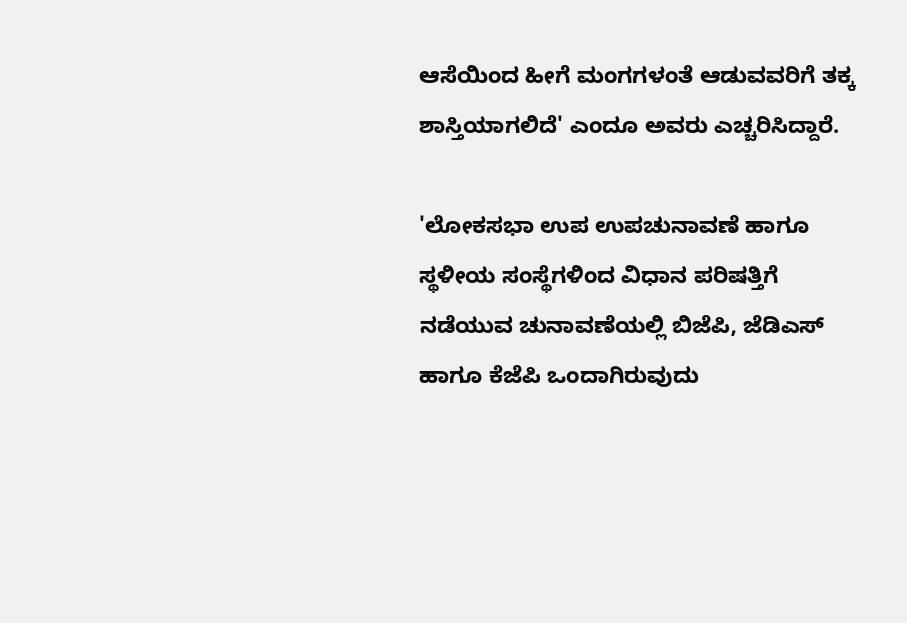ಆಸೆಯಿಂದ ಹೀಗೆ ಮಂಗಗಳಂತೆ ಆಡುವವರಿಗೆ ತಕ್ಕ ಶಾಸ್ತಿಯಾಗಲಿದೆ' ಎಂದೂ ಅವರು ಎಚ್ಚರಿಸಿದ್ದಾರೆ.

'ಲೋಕಸಭಾ ಉಪ ಉಪಚುನಾವಣೆ ಹಾಗೂ ಸ್ಥಳೀಯ ಸಂಸ್ಥೆಗಳಿಂದ ವಿಧಾನ ಪರಿಷತ್ತಿಗೆ ನಡೆಯುವ ಚುನಾವಣೆಯಲ್ಲಿ ಬಿಜೆಪಿ, ಜೆಡಿಎಸ್ ಹಾಗೂ ಕೆಜೆಪಿ ಒಂದಾಗಿರುವುದು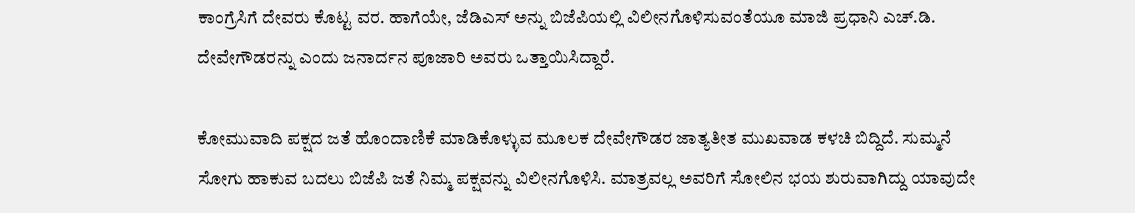ಕಾಂಗ್ರೆಸಿಗೆ ದೇವರು ಕೊಟ್ಟ ವರ. ಹಾಗೆಯೇ, ಜೆಡಿಎಸ್‌ ಅನ್ನು ಬಿಜೆಪಿಯಲ್ಲಿ ವಿಲೀನಗೊಳಿಸುವಂತೆಯೂ ಮಾಜಿ ಪ್ರಧಾನಿ ಎಚ್.ಡಿ. ದೇವೇಗೌಡರನ್ನು ಎಂದು ಜನಾರ್ದನ ಪೂಜಾರಿ ಅವರು ಒತ್ತಾಯಿಸಿದ್ದಾರೆ.

ಕೋಮುವಾದಿ ಪಕ್ಷದ ಜತೆ ಹೊಂದಾಣಿಕೆ ಮಾಡಿಕೊಳ್ಳುವ ಮೂಲಕ ದೇವೇಗೌಡರ ಜಾತ್ಯತೀತ ಮುಖವಾಡ ಕಳಚಿ ಬಿದ್ದಿದೆ. ಸುಮ್ಮನೆ ಸೋಗು ಹಾಕುವ ಬದಲು ಬಿಜೆಪಿ ಜತೆ ನಿಮ್ಮ ಪಕ್ಷವನ್ನು ವಿಲೀನಗೊಳಿಸಿ. ಮಾತ್ರವಲ್ಲ ಅವರಿಗೆ ಸೋಲಿನ ಭಯ ಶುರುವಾಗಿದ್ದು ಯಾವುದೇ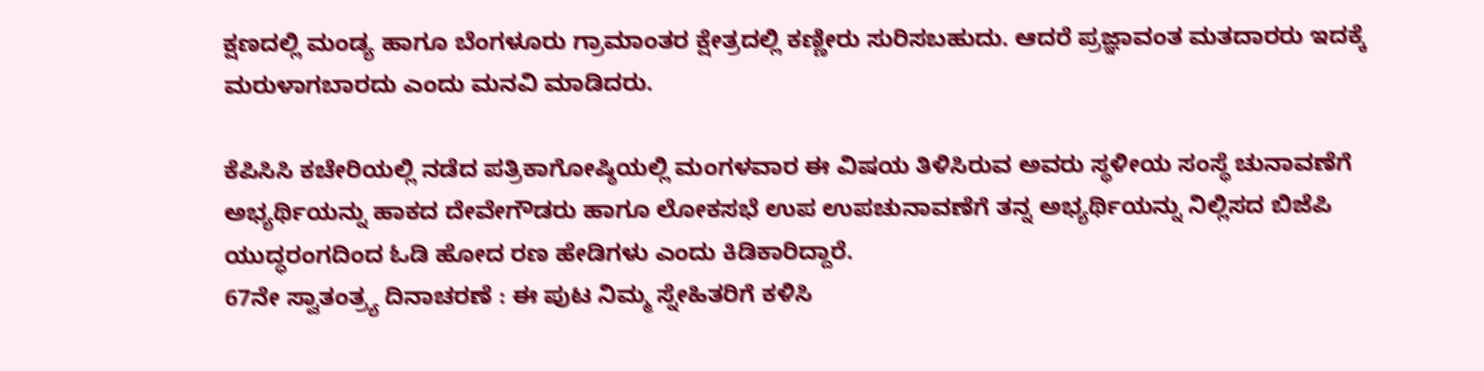ಕ್ಷಣದಲ್ಲಿ ಮಂಡ್ಯ ಹಾಗೂ ಬೆಂಗಳೂರು ಗ್ರಾಮಾಂತರ ಕ್ಷೇತ್ರದಲ್ಲಿ ಕಣ್ಣೀರು ಸುರಿಸಬಹುದು. ಆದರೆ ಪ್ರಜ್ಞಾವಂತ ಮತದಾರರು ಇದಕ್ಕೆ ಮರುಳಾಗಬಾರದು ಎಂದು ಮನವಿ ಮಾಡಿದರು.

ಕೆಪಿಸಿಸಿ ಕಚೇರಿಯಲ್ಲಿ ನಡೆದ ಪತ್ರಿಕಾಗೋಷ್ಠಿಯಲ್ಲಿ ಮಂಗಳವಾರ ಈ ವಿಷಯ ತಿಳಿಸಿರುವ ಅವರು ಸ್ಥಳೀಯ ಸಂಸ್ಥೆ ಚುನಾವಣೆಗೆ ಅಭ್ಯರ್ಥಿಯನ್ನು ಹಾಕದ ದೇವೇಗೌಡರು ಹಾಗೂ ಲೋಕಸಭೆ ಉಪ ಉಪಚುನಾವಣೆಗೆ ತನ್ನ ಅಭ್ಯರ್ಥಿಯನ್ನು ನಿಲ್ಲಿಸದ ಬಿಜೆಪಿ ಯುದ್ಧರಂಗದಿಂದ ಓಡಿ ಹೋದ ರಣ ಹೇಡಿಗಳು ಎಂದು ಕಿಡಿಕಾರಿದ್ದಾರೆ.
67ನೇ ಸ್ವಾತಂತ್ರ್ಯ ದಿನಾಚರಣೆ : ಈ ಪುಟ ನಿಮ್ಮ ಸ್ನೇಹಿತರಿಗೆ ಕಳಿಸಿ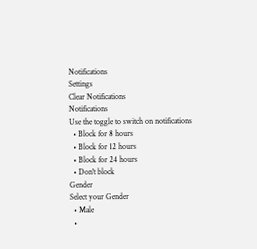Notifications
Settings
Clear Notifications
Notifications
Use the toggle to switch on notifications
  • Block for 8 hours
  • Block for 12 hours
  • Block for 24 hours
  • Don't block
Gender
Select your Gender
  • Male
  •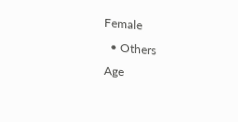Female
  • Others
Age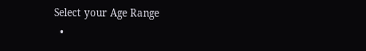Select your Age Range
  •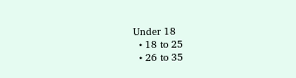Under 18
  • 18 to 25
  • 26 to 35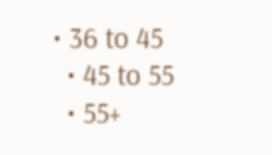• 36 to 45
  • 45 to 55
  • 55+